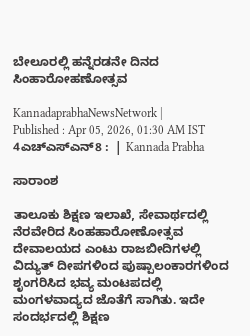ಬೇಲೂರಲ್ಲಿ ಹನ್ನೆರಡನೇ ದಿನದ ಸಿಂಹಾರೋಹಣೋತ್ಸವ

KannadaprabhaNewsNetwork |
Published : Apr 05, 2026, 01:30 AM IST
4ಎಚ್ಎಸ್ಎನ್8 :  | Kannada Prabha

ಸಾರಾಂಶ

ತಾಲೂಕು ಶಿಕ್ಷಣ ಇಲಾಖೆ, ಸೇವಾರ್ಥದಲ್ಲಿ ನೆರವೇರಿದ ಸಿಂಹಹಾರೋಣೋತ್ಸವ ದೇವಾಲಯದ ಎಂಟು ರಾಜಬೀದಿಗಳಲ್ಲಿ ವಿದ್ಯುತ್ ದೀಪಗಳಿಂದ ಪುಷ್ಪಾಲಂಕಾರಗಳಿಂದ ಶೃಂಗರಿಸಿದ ಭವ್ಯ ಮಂಟಪದಲ್ಲಿ ಮಂಗಳವಾದ್ಯದ ಜೊತೆಗೆ ಸಾಗಿತು. ಇದೇ ಸಂದರ್ಭದಲ್ಲಿ ಶಿಕ್ಷಣ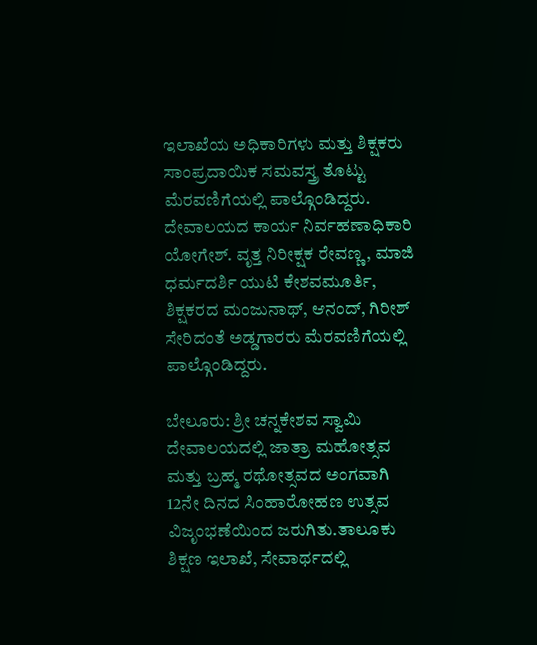ಇಲಾಖೆಯ ಅಧಿಕಾರಿಗಳು ಮತ್ತು ಶಿಕ್ಷಕರು ಸಾಂಪ್ರದಾಯಿಕ ಸಮವಸ್ತ್ರ ತೊಟ್ಟು ಮೆರವಣಿಗೆಯಲ್ಲಿ ಪಾಲ್ಗೊಂಡಿದ್ದರು. ದೇವಾಲಯದ ಕಾರ್ಯ ನಿರ್ವಹಣಾಧಿಕಾರಿ ಯೋಗೇಶ್. ವೃತ್ತ ನಿರೀಕ್ಷಕ ರೇವಣ್ಣ, ಮಾಜಿ ಧರ್ಮದರ್ಶಿ ಯುಟಿ ಕೇಶವಮೂರ್ತಿ, ಶಿಕ್ಷಕರದ ಮಂಜುನಾಥ್, ಆನಂದ್, ಗಿರೀಶ್ ಸೇರಿದಂತೆ ಅಡ್ಡಗಾರರು ಮೆರವಣಿಗೆಯಲ್ಲಿ ಪಾಲ್ಗೊಂಡಿದ್ದರು.

ಬೇಲೂರು: ಶ್ರೀ ಚನ್ನಕೇಶವ ಸ್ವಾಮಿ ದೇವಾಲಯದಲ್ಲಿ ಜಾತ್ರಾ ಮಹೋತ್ಸವ ಮತ್ತು ಬ್ರಹ್ಮ ರಥೋತ್ಸವದ ಅಂಗವಾಗಿ 12ನೇ ದಿನದ ಸಿಂಹಾರೋಹಣ ಉತ್ಸವ ವಿಜೃಂಭಣೆಯಿಂದ ಜರುಗಿತು.ತಾಲೂಕು ಶಿಕ್ಷಣ ಇಲಾಖೆ, ಸೇವಾರ್ಥದಲ್ಲಿ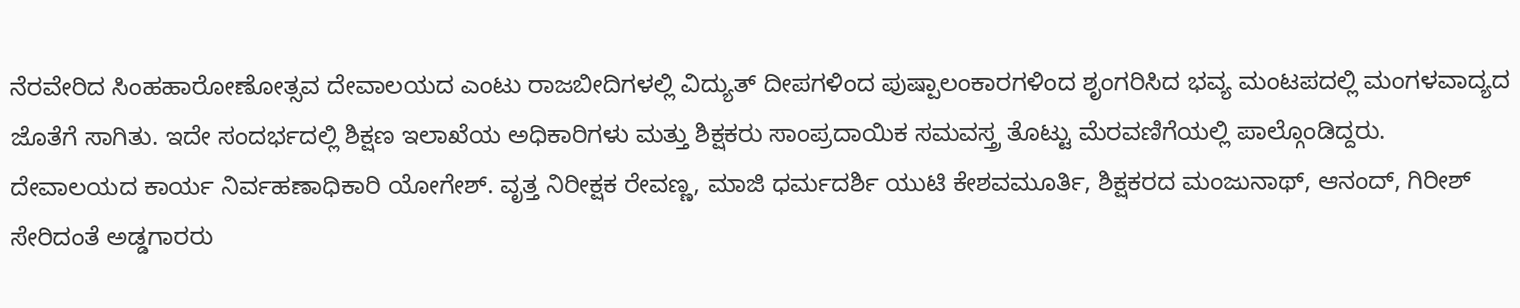ನೆರವೇರಿದ ಸಿಂಹಹಾರೋಣೋತ್ಸವ ದೇವಾಲಯದ ಎಂಟು ರಾಜಬೀದಿಗಳಲ್ಲಿ ವಿದ್ಯುತ್ ದೀಪಗಳಿಂದ ಪುಷ್ಪಾಲಂಕಾರಗಳಿಂದ ಶೃಂಗರಿಸಿದ ಭವ್ಯ ಮಂಟಪದಲ್ಲಿ ಮಂಗಳವಾದ್ಯದ ಜೊತೆಗೆ ಸಾಗಿತು. ಇದೇ ಸಂದರ್ಭದಲ್ಲಿ ಶಿಕ್ಷಣ ಇಲಾಖೆಯ ಅಧಿಕಾರಿಗಳು ಮತ್ತು ಶಿಕ್ಷಕರು ಸಾಂಪ್ರದಾಯಿಕ ಸಮವಸ್ತ್ರ ತೊಟ್ಟು ಮೆರವಣಿಗೆಯಲ್ಲಿ ಪಾಲ್ಗೊಂಡಿದ್ದರು. ದೇವಾಲಯದ ಕಾರ್ಯ ನಿರ್ವಹಣಾಧಿಕಾರಿ ಯೋಗೇಶ್. ವೃತ್ತ ನಿರೀಕ್ಷಕ ರೇವಣ್ಣ, ಮಾಜಿ ಧರ್ಮದರ್ಶಿ ಯುಟಿ ಕೇಶವಮೂರ್ತಿ, ಶಿಕ್ಷಕರದ ಮಂಜುನಾಥ್, ಆನಂದ್, ಗಿರೀಶ್ ಸೇರಿದಂತೆ ಅಡ್ಡಗಾರರು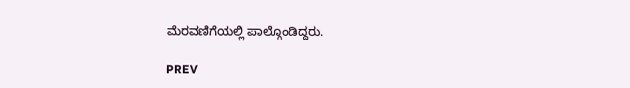ಮೆರವಣಿಗೆಯಲ್ಲಿ ಪಾಲ್ಗೊಂಡಿದ್ದರು.

PREV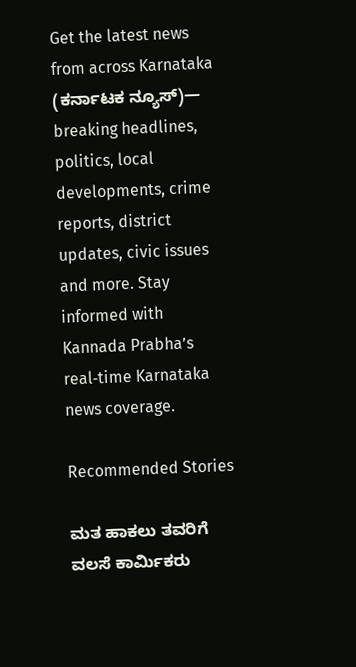Get the latest news from across Karnataka (ಕರ್ನಾಟಕ ನ್ಯೂಸ್)— breaking headlines, politics, local developments, crime reports, district updates, civic issues and more. Stay informed with Kannada Prabha’s real‑time Karnataka news coverage.

Recommended Stories

ಮತ ಹಾಕಲು ತವರಿಗೆ ವಲಸೆ ಕಾರ್ಮಿಕರು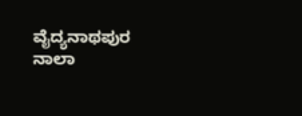ವೈದ್ಯನಾಥಪುರ ನಾಲಾ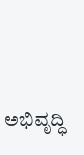ಅಭಿವೃದ್ಧಿ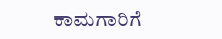ಕಾಮಗಾರಿಗೆ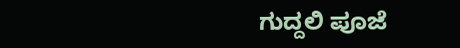ಗುದ್ದಲಿ ಪೂಜೆ